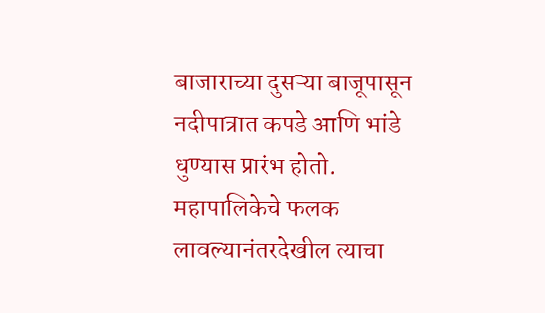बाजाराच्या दुसऱ्या बाजूपासून नदीपात्रात कपडे आणि भांडे धुण्यास प्रारंभ होतो. महापालिकेचे फलक लावल्यानंतरदेखील त्याचा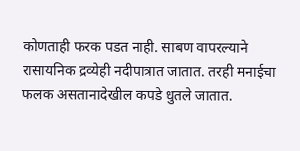कोणताही फरक पडत नाही. साबण वापरल्याने रासायनिक द्रव्येही नदीपात्रात जातात. तरही मनाईचा फलक असतानादेखील कपडे धुतले जातात.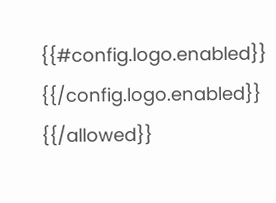{{#config.logo.enabled}} {{/config.logo.enabled}}
{{/allowed}}